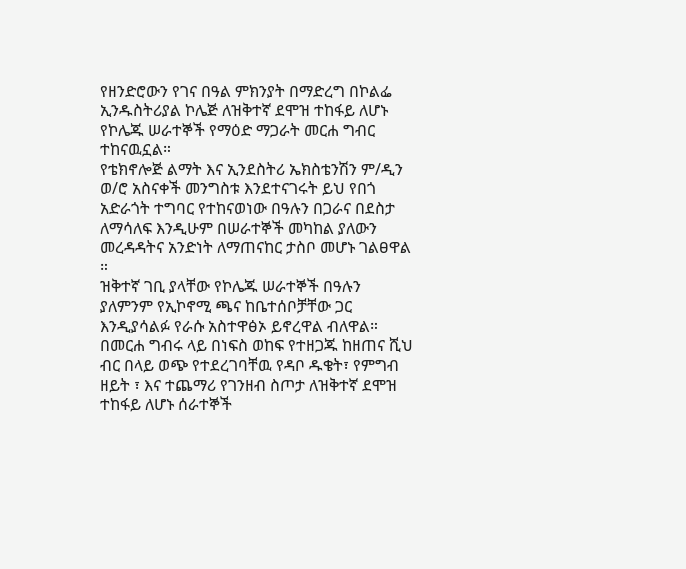የዘንድሮውን የገና በዓል ምክንያት በማድረግ በኮልፌ ኢንዱስትሪያል ኮሌጅ ለዝቅተኛ ደሞዝ ተከፋይ ለሆኑ የኮሌጁ ሠራተኞች የማዕድ ማጋራት መርሐ ግብር ተከናዉኗል።
የቴክኖሎጅ ልማት እና ኢንደስትሪ ኤክስቴንሽን ም/ዲን ወ/ሮ አስናቀች መንግስቱ እንደተናገሩት ይህ የበጎ አድራጎት ተግባር የተከናወነው በዓሉን በጋራና በደስታ ለማሳለፍ እንዲሁም በሠራተኞች መካከል ያለውን መረዳዳትና አንድነት ለማጠናከር ታስቦ መሆኑ ገልፀዋል ።
ዝቅተኛ ገቢ ያላቸው የኮሌጁ ሠራተኞች በዓሉን ያለምንም የኢኮኖሚ ጫና ከቤተሰቦቻቸው ጋር እንዲያሳልፉ የራሱ አስተዋፅኦ ይኖረዋል ብለዋል።
በመርሐ ግብሩ ላይ በነፍስ ወከፍ የተዘጋጁ ከዘጠና ሺህ ብር በላይ ወጭ የተደረገባቸዉ የዳቦ ዱቄት፣ የምግብ ዘይት ፣ እና ተጨማሪ የገንዘብ ስጦታ ለዝቅተኛ ደሞዝ ተከፋይ ለሆኑ ሰራተኞች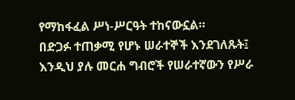የማከፋፈል ሥነ-ሥርዓት ተከናውኗል።
በድጋፉ ተጠቃሚ የሆኑ ሠራተኞች እንደገለጹት፤ እንዲህ ያሉ መርሐ ግብሮች የሠራተኛውን የሥራ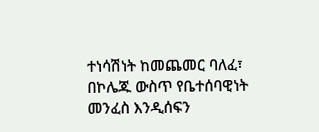ተነሳሽነት ከመጨመር ባለፈ፣ በኮሌጁ ውስጥ የቤተሰባዊነት መንፈስ እንዲሰፍን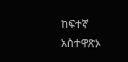ከፍተኛ አስተዋጽኦ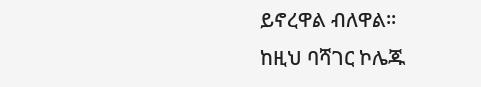ይኖረዋል ብለዋል።
ከዚህ ባሻገር ኮሌጁ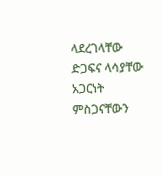ላደረገላቸው ድጋፍና ላሳያቸው አጋርነት ምስጋናቸውን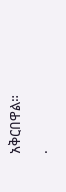አቅርበዋል።
.